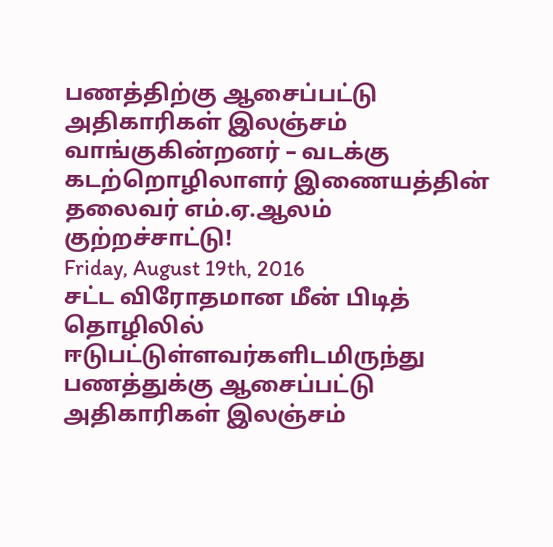பணத்திற்கு ஆசைப்பட்டு அதிகாரிகள் இலஞ்சம் வாங்குகின்றனர் – வடக்கு கடற்றொழிலாளர் இணையத்தின் தலைவர் எம்.ஏ.ஆலம் குற்றச்சாட்டு!
Friday, August 19th, 2016
சட்ட விரோதமான மீன் பிடித் தொழிலில் ஈடுபட்டுள்ளவர்களிடமிருந்து பணத்துக்கு ஆசைப்பட்டு அதிகாரிகள் இலஞ்சம்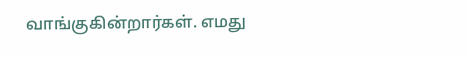வாங்குகின்றார்கள். எமது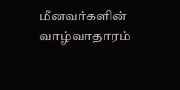மீனவர்களின் வாழ்வாதாரம்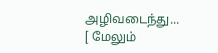அழிவடைந்து... [ மேலும்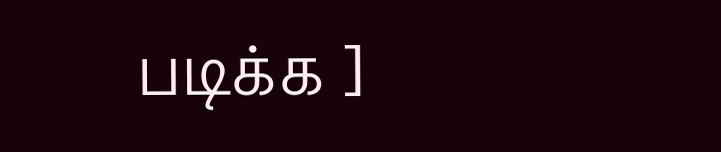படிக்க ]